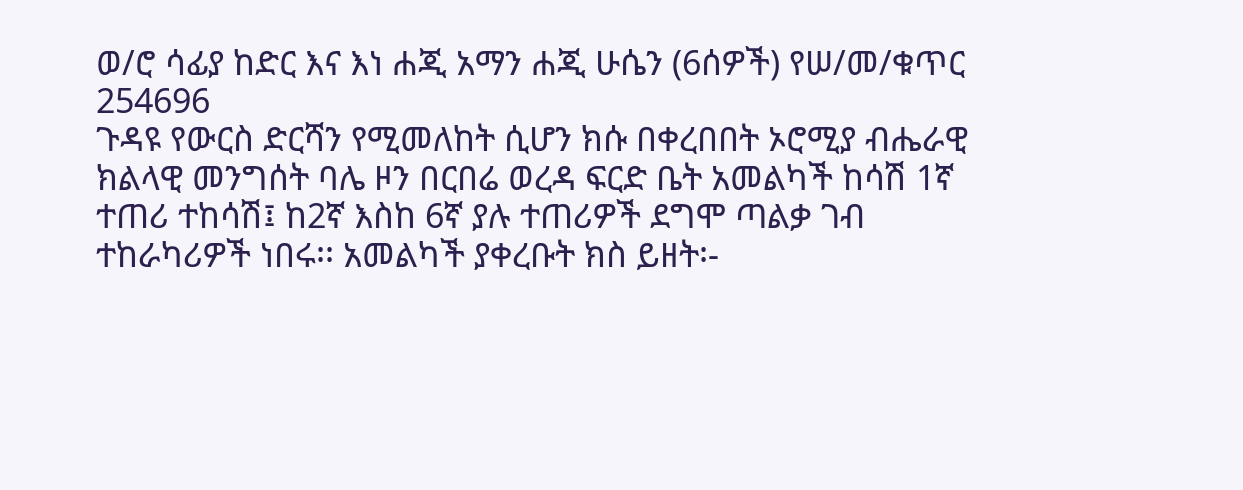ወ/ሮ ሳፊያ ከድር እና እነ ሐጂ አማን ሐጂ ሁሴን (6ሰዎች) የሠ/መ/ቁጥር 254696
ጉዳዩ የውርስ ድርሻን የሚመለከት ሲሆን ክሱ በቀረበበት ኦሮሚያ ብሔራዊ ክልላዊ መንግሰት ባሌ ዞን በርበሬ ወረዳ ፍርድ ቤት አመልካች ከሳሽ 1ኛ ተጠሪ ተከሳሽ፤ ከ2ኛ እስከ 6ኛ ያሉ ተጠሪዎች ደግሞ ጣልቃ ገብ ተከራካሪዎች ነበሩ፡፡ አመልካች ያቀረቡት ክስ ይዘት፡-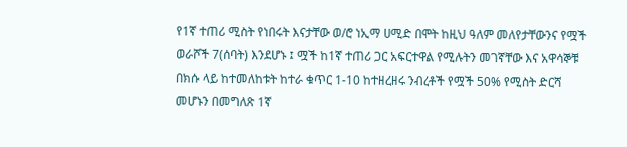የ1ኛ ተጠሪ ሚስት የነበሩት እናታቸው ወ/ሮ ነኢማ ሀሚድ በሞት ከዚህ ዓለም መለየታቸውንና የሟች ወራሾች 7(ሰባት) እንደሆኑ ፤ ሟች ከ1ኛ ተጠሪ ጋር አፍርተዋል የሚሉትን መገኛቸው እና አዋሳኞቹ በክሱ ላይ ከተመለከቱት ከተራ ቁጥር 1-10 ከተዘረዘሩ ንብረቶች የሟች 50% የሚስት ድርሻ መሆኑን በመግለጽ 1ኛ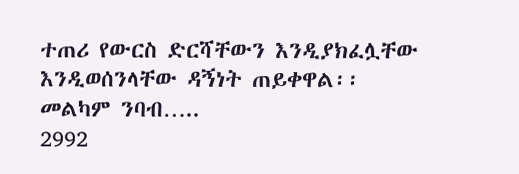ተጠሪ የውርስ ድርሻቸውን እንዲያክፈሏቸው እንዲወሰንላቸው ዳኝነት ጠይቀዋል፡፡መልካም ንባብ…..
2992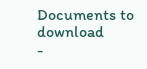Documents to download
-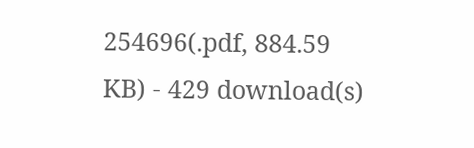254696(.pdf, 884.59 KB) - 429 download(s)